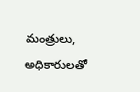మంత్రులు, అధికారులతో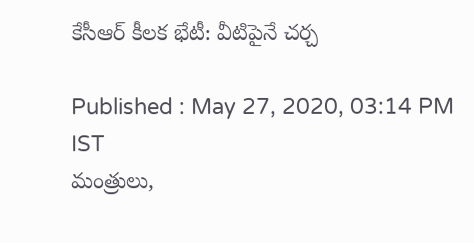కేసీఆర్ కీలక భేటీ: వీటిపైనే చర్చ

Published : May 27, 2020, 03:14 PM IST
మంత్రులు,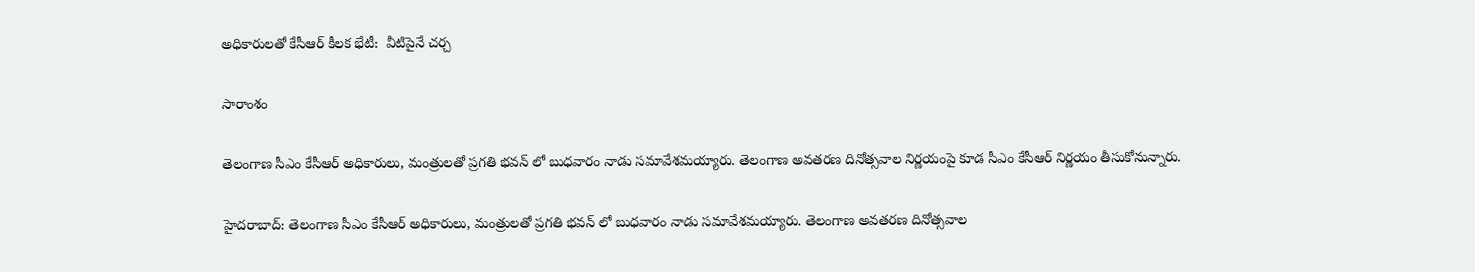అధికారులతో కేసీఆర్ కీలక భేటీ:  వీటిపైనే చర్చ

సారాంశం

తెలంగాణ సీఎం కేసీఆర్ అధికారులు, మంత్రులతో ప్రగతి భవన్ లో బుధవారం నాడు సమావేశమయ్యారు. తెలంగాణ అవతరణ దినోత్సవాల నిర్ణయంపై కూడ సీఎం కేసీఆర్ నిర్ణయం తీసుకోనున్నారు.

హైదరాబాద్: తెలంగాణ సీఎం కేసీఆర్ అధికారులు, మంత్రులతో ప్రగతి భవన్ లో బుధవారం నాడు సమావేశమయ్యారు. తెలంగాణ అవతరణ దినోత్సవాల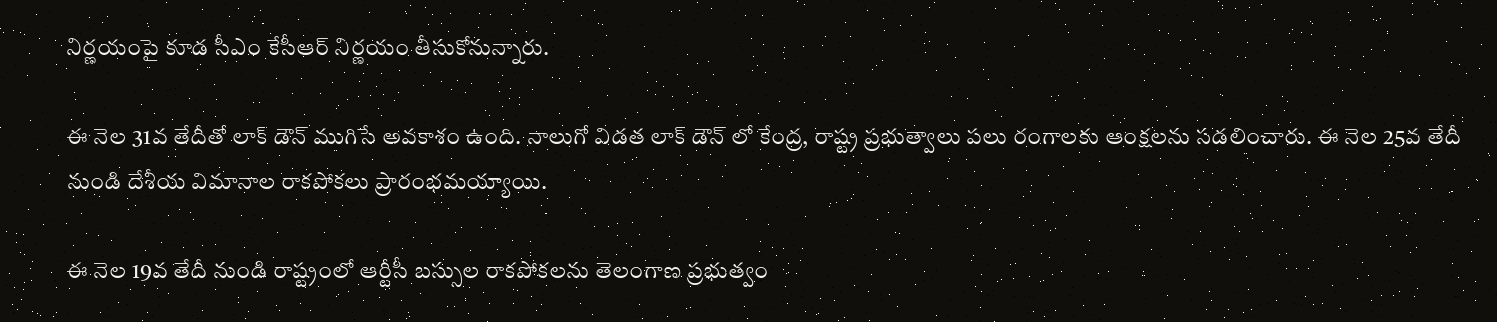నిర్ణయంపై కూడ సీఎం కేసీఆర్ నిర్ణయం తీసుకోనున్నారు.

ఈ నెల 31వ తేదీతో లాక్ డౌన్ ముగిసే అవకాశం ఉంది. నాలుగో విడత లాక్ డౌన్ లో కేంద్ర, రాష్ట్ర ప్రభుత్వాలు పలు రంగాలకు ఆంక్షలను సడలించారు. ఈ నెల 25వ తేదీ నుండి దేశీయ విమానాల రాకపోకలు ప్రారంభమయ్యాయి.

ఈ నెల 19వ తేదీ నుండి రాష్ట్రంలో ఆర్టీసీ బస్సుల రాకపోకలను తెలంగాణ ప్రభుత్వం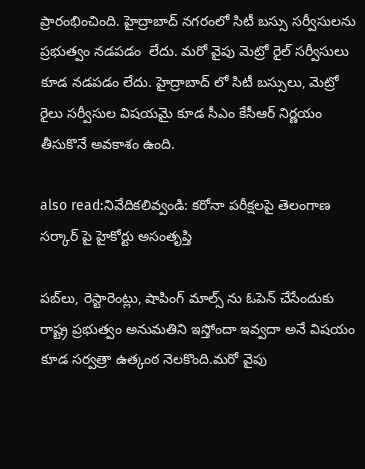ప్రారంభించింది. హైద్రాబాద్ నగరంలో సిటీ బస్సు సర్వీసులను ప్రభుత్వం నడపడం  లేదు. మరో వైపు మెట్రో రైల్ సర్వీసులు కూడ నడపడం లేదు. హైద్రాబాద్ లో సిటీ బస్సులు, మెట్రో రైలు సర్వీసుల విషయమై కూడ సీఎం కేసీఆర్ నిర్ణయం తీసుకొనే అవకాశం ఉంది.

also read:నివేదికలివ్వండి: కరోనా పరీక్షలపై తెలంగాణ సర్కార్ పై హైకోర్టు అసంతృప్తి

పబ్‌లు, రెస్టారెంట్లు, షాపింగ్ మాల్స్ ను ఓపెన్ చేసేందుకు రాష్ట్ర ప్రభుత్వం అనుమతిని ఇస్తోందా ఇవ్వదా అనే విషయం కూడ సర్వత్రా ఉత్కంఠ నెలకొంది.మరో వైపు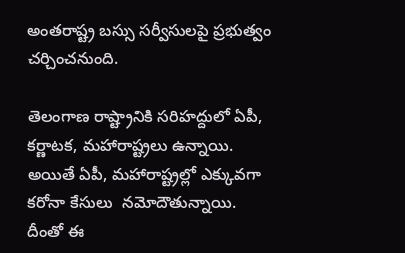అంతరాష్ట్ర బస్సు సర్వీసులపై ప్రభుత్వం చర్చించనుంది.

తెలంగాణ రాష్ట్రానికి సరిహద్దులో ఏపీ, కర్ణాటక, మహారాష్ట్రలు ఉన్నాయి. అయితే ఏపీ, మహారాష్ట్రల్లో ఎక్కువగా కరోనా కేసులు  నమోదౌతున్నాయి. దీంతో ఈ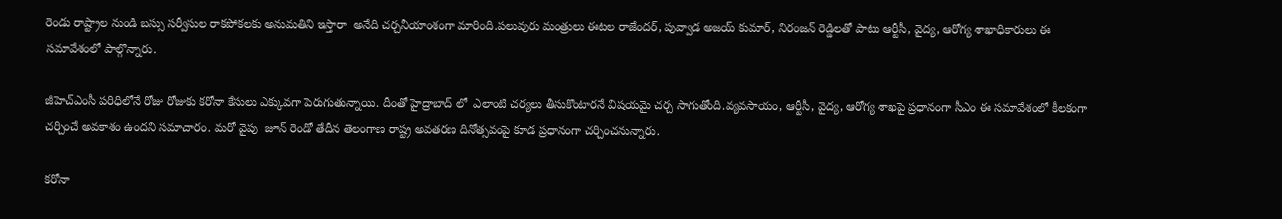రెండు రాష్ట్రాల నుండి బస్సు సర్వీసుల రాకపోకలకు అనుమతిని ఇస్తారా  అనేది చర్చనీయాంశంగా మారింది.పలువురు మంత్రులు ఈటల రాజేందర్, పువ్వాడ అజయ్ కుమార్, నిరంజన్ రెడ్డిలతో పాటు ఆర్టీసీ, వైద్య, ఆరోగ్య శాఖాధికారులు ఈ సమావేశంలో పాల్గొన్నారు.

జీహెచ్ఎంసీ పరిధిలోనే రోజు రోజుకు కరోనా కేసులు ఎక్కువగా పెరుగుతున్నాయి. దీంతో హైద్రాబాద్ లో  ఎలాంటి చర్యలు తీసుకొంటారనే విషయమై చర్చ సాగుతోంది.వ్యవసాయం, ఆర్టీసీ, వైద్య, ఆరోగ్య శాఖపై ప్రధానంగా సీఎం ఈ సమావేశంలో కీలకంగా చర్చించే అవకాశం ఉందని సమాచారం. మరో వైపు  జూన్ రెండో తేదీన తెలంగాణ రాష్ట్ర అవతరణ దినోత్సవంపై కూడ ప్రధానంగా చర్చించనున్నారు.

కరోనా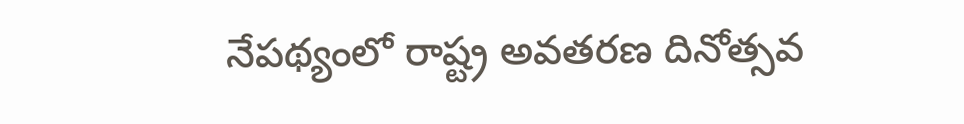నేపథ్యంలో రాష్ట్ర అవతరణ దినోత్సవ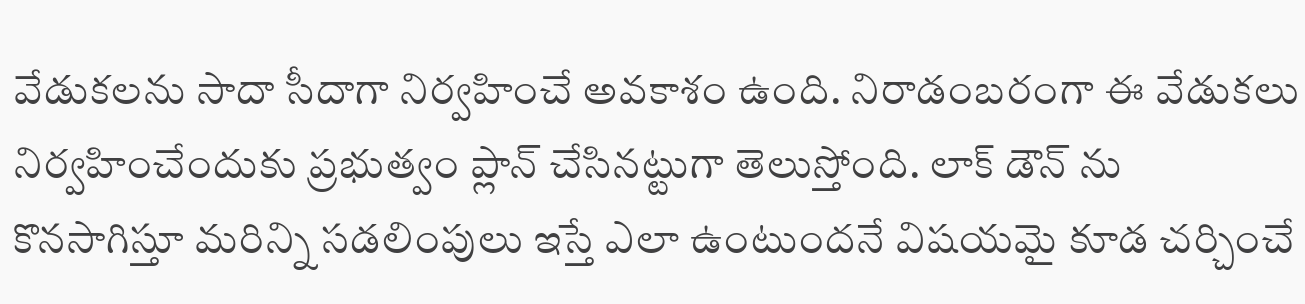వేడుకలను సాదా సీదాగా నిర్వహించే అవకాశం ఉంది. నిరాడంబరంగా ఈ వేడుకలు నిర్వహించేందుకు ప్రభుత్వం ప్లాన్ చేసినట్టుగా తెలుస్తోంది. లాక్ డౌన్ ను కొనసాగిస్తూ మరిన్ని సడలింపులు ఇస్తే ఎలా ఉంటుందనే విషయమై కూడ చర్చించే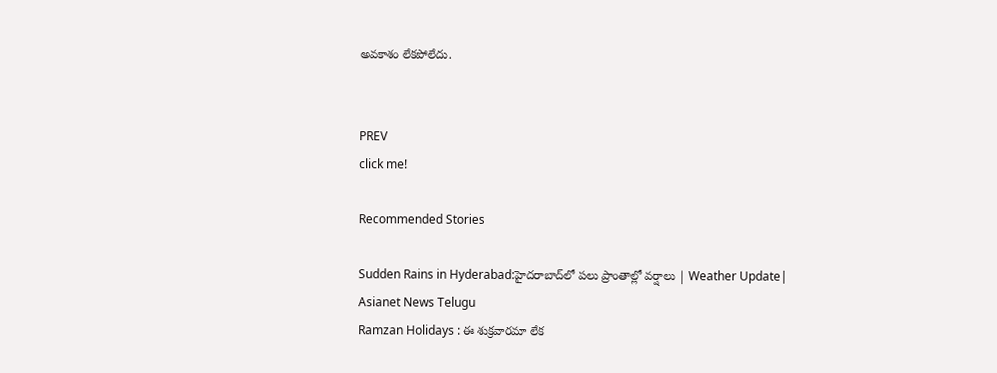అవకాశం లేకపోలేదు.


PREV
click me!

Recommended Stories

Sudden Rains in Hyderabad:హైదరాబాద్‌లో పలు ప్రాంతాల్లో వర్షాలు | Weather Update| Asianet News Telugu
Ramzan Holidays : ఈ శుక్రవారమా లేక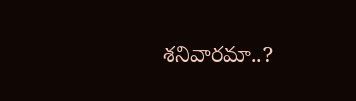శనివారమా..?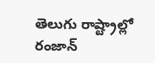తెలుగు రాష్ట్రాల్లో రంజాన్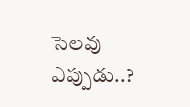సెలవు ఎప్పుడు..?